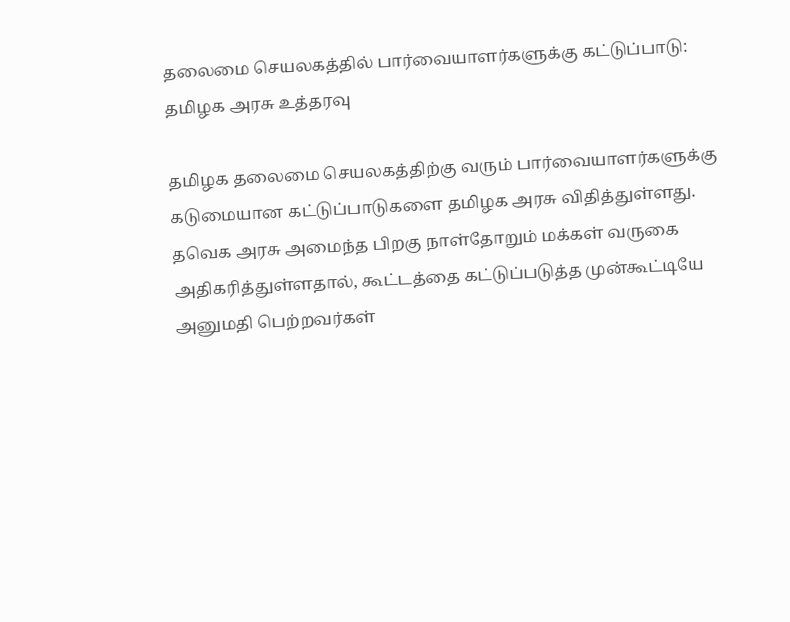தலைமை செயலகத்தில் பார்வையாளர்களுக்கு கட்டுப்பாடு: தமிழக அரசு உத்தரவு

தமிழக தலைமை செயலகத்திற்கு வரும் பார்வையாளர்களுக்கு கடுமையான கட்டுப்பாடுகளை தமிழக அரசு விதித்துள்ளது. தவெக அரசு அமைந்த பிறகு நாள்தோறும் மக்கள் வருகை அதிகரித்துள்ளதால், கூட்டத்தை கட்டுப்படுத்த முன்கூட்டியே அனுமதி பெற்றவர்கள்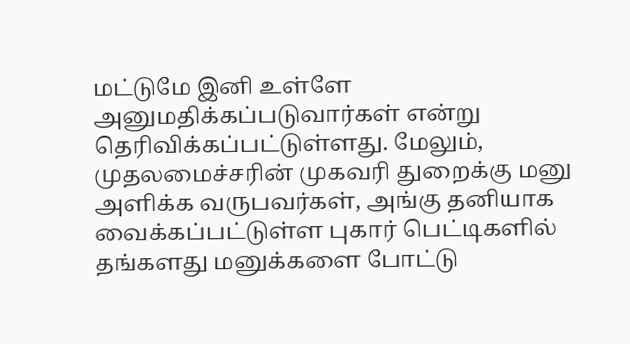மட்டுமே இனி உள்ளே அனுமதிக்கப்படுவார்கள் என்று தெரிவிக்கப்பட்டுள்ளது. மேலும், முதலமைச்சரின் முகவரி துறைக்கு மனு அளிக்க வருபவர்கள், அங்கு தனியாக வைக்கப்பட்டுள்ள புகார் பெட்டிகளில் தங்களது மனுக்களை போட்டு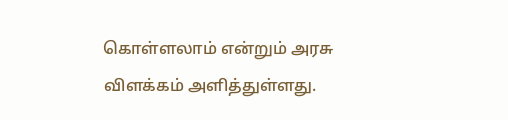கொள்ளலாம் என்றும் அரசு விளக்கம் அளித்துள்ளது.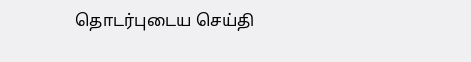தொடர்புடைய செய்தி